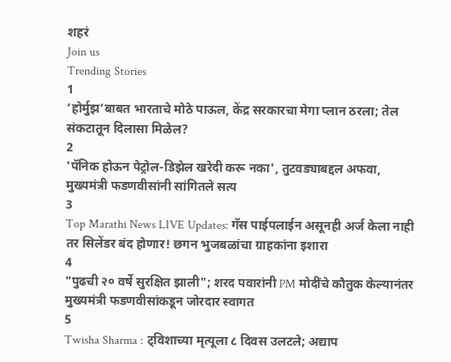शहरं
Join us
Trending Stories
1
‘होर्मुझ’बाबत भारताचे मोठे पाऊल, केंद्र सरकारचा मेगा प्लान ठरला; तेल संकटातून दिलासा मिळेल?
2
'पॅनिक होऊन पेट्रोल-डिझेल खरेदी करू नका', तुटवड्याबद्दल अफवा, मुख्यमंत्री फडणवीसांनी सांगितले सत्य
3
Top Marathi News LIVE Updates: गॅस पाईपलाईन असूनही अर्ज केला नाही तर सिलेंडर बंद होणार! छगन भुजबळांचा ग्राहकांना इशारा
4
"पुढची २० वर्षे सुरक्षित झाली"; शरद पवारांनी PM मोदींचे कौतुक केल्यानंतर मुख्यमंत्री फडणवीसांकडून जोरदार स्वागत
5
Twisha Sharma : ट्विशाच्या मृत्यूला ८ दिवस उलटले; अद्याप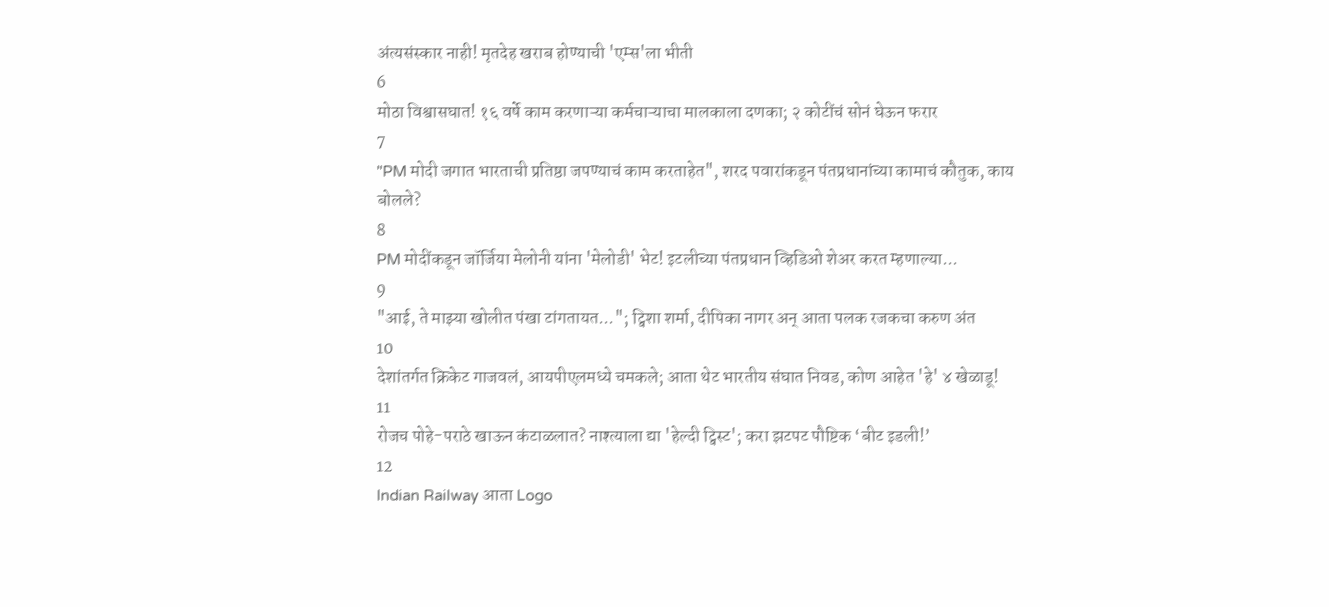अंत्यसंस्कार नाही! मृतदेह खराब होण्याची 'एम्स'ला भीती
6
मोठा विश्वासघात! १६ वर्षे काम करणाऱ्या कर्मचाऱ्याचा मालकाला दणका; २ कोटींचं सोनं घेऊन फरार
7
"PM मोदी जगात भारताची प्रतिष्ठा जपण्याचं काम करताहेत", शरद पवारांकडून पंतप्रधानांच्या कामाचं कौतुक, काय बोलले?
8
PM मोदींकडून जॉर्जिया मेलोनी यांना 'मेलोडी' भेट! इटलीच्या पंतप्रधान व्हिडिओ शेअर करत म्हणाल्या...
9
"आई, ते माझ्या खोलीत पंखा टांगतायत..."; ट्विशा शर्मा, दीपिका नागर अन् आता पलक रजकचा करुण अंत
10
देशांतर्गत क्रिकेट गाजवलं, आयपीएलमध्ये चमकले; आता थेट भारतीय संघात निवड, कोण आहेत 'हे' ४ खेळाडू!
11
रोजच पोहे-पराठे खाऊन कंटाळलात? नाश्त्याला द्या 'हेल्दी ट्विस्ट'; करा झटपट पौष्टिक ‘बीट इडली!’
12
Indian Railway आता Logo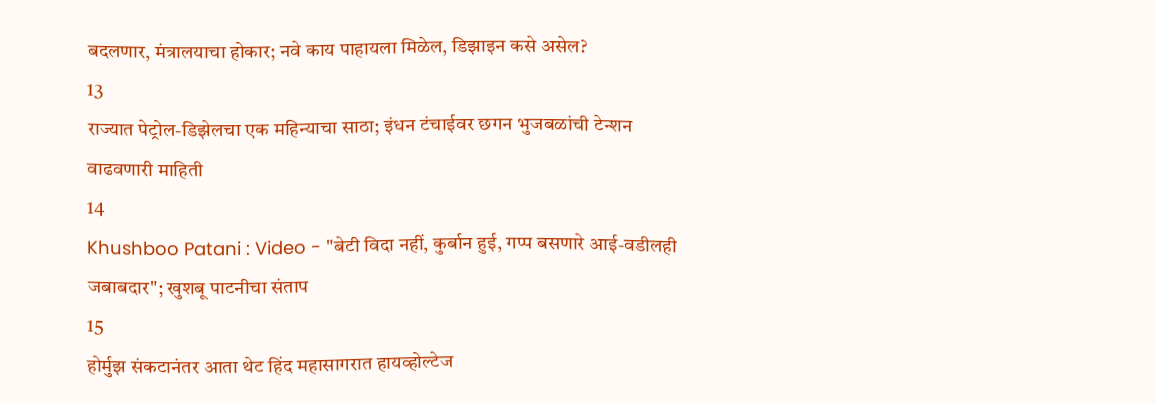बदलणार, मंत्रालयाचा होकार; नवे काय पाहायला मिळेल, डिझाइन कसे असेल?
13
राज्यात पेट्रोल-डिझेलचा एक महिन्याचा साठा; इंधन टंचाईवर छगन भुजबळांची टेन्शन वाढवणारी माहिती
14
Khushboo Patani : Video - "बेटी विदा नहीं, कुर्बान हुई, गप्प बसणारे आई-वडीलही जबाबदार"; खुशबू पाटनीचा संताप
15
होर्मुझ संकटानंतर आता थेट हिंद महासागरात हायव्होल्टेज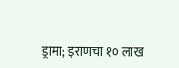ड्रामा; इराणचा १० लाख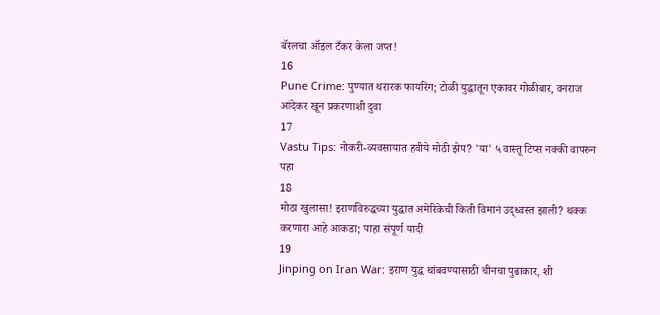बॅरलचा ऑइल टँकर केला जप्त!
16
Pune Crime: पुण्यात थरारक फायरिंग; टोळी युद्धातून एकावर गोळीबार, वनराज आंदेकर खून प्रकरणाशी दुवा
17
Vastu Tips: नोकरी-व्यवसायात हवीये मोठी झेप? 'या' ५ वास्तू टिप्स नक्की वापरुन पहा
18
मोठा खुलासा! इराणविरुद्धच्या युद्धात अमेरिकेची किती विमानं उद्ध्वस्त झाली? थक्क करणारा आहे आकडा; पाहा संपूर्ण यादी
19
Jinping on Iran War: इराण युद्ध थांबवण्यासाठी चीनचा पुढाकार, शी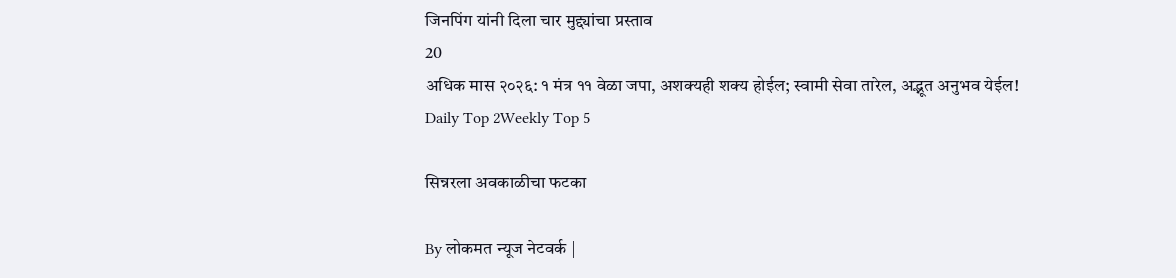जिनपिंग यांनी दिला चार मुद्द्यांचा प्रस्ताव
20
अधिक मास २०२६: १ मंत्र ११ वेळा जपा, अशक्यही शक्य होईल; स्वामी सेवा तारेल, अद्भूत अनुभव येईल!
Daily Top 2Weekly Top 5

सिन्नरला अवकाळीचा फटका

By लोकमत न्यूज नेटवर्क |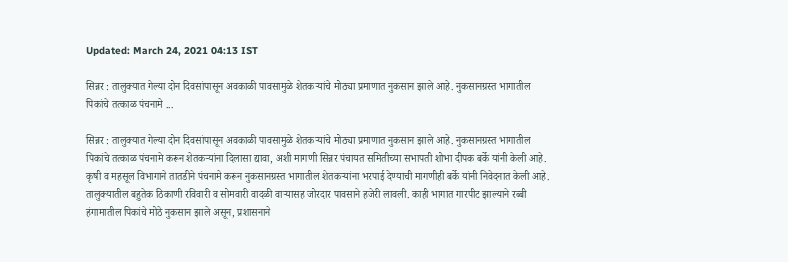Updated: March 24, 2021 04:13 IST

सिन्नर : तालुक्यात गेल्या दोन दिवसांपासून अवकाळी पावसामुळे शेतकऱ्यांचे मोठ्या प्रमाणात नुकसान झाले आहे. नुकसानग्रस्त भागातील पिकांचे तत्काळ पंचनामे ...

सिन्नर : तालुक्यात गेल्या दोन दिवसांपासून अवकाळी पावसामुळे शेतकऱ्यांचे मोठ्या प्रमाणात नुकसान झाले आहे. नुकसानग्रस्त भागातील पिकांचे तत्काळ पंचनामे करून शेतकऱ्यांना दिलासा द्यावा, अशी मागणी सिन्नर पंचायत समितीच्या सभापती शोभा दीपक बर्के यांनी केली आहे. कृषी व महसूल विभागाने तातडीने पंचनामे करून नुकसानग्रस्त भागातील शेतकऱ्यांना भरपाई देण्याची मागणीही बर्के यांनी निवेदनात केली आहे. तालुक्यातील बहुतेक ठिकाणी रविवारी व सोमवारी वादळी वाऱ्यासह जोरदार पावसाने हजेरी लावली. काही भागात गारपीट झाल्याने रब्बी हंगामातील पिकांचे मोठे नुकसान झाले असून, प्रशासनाने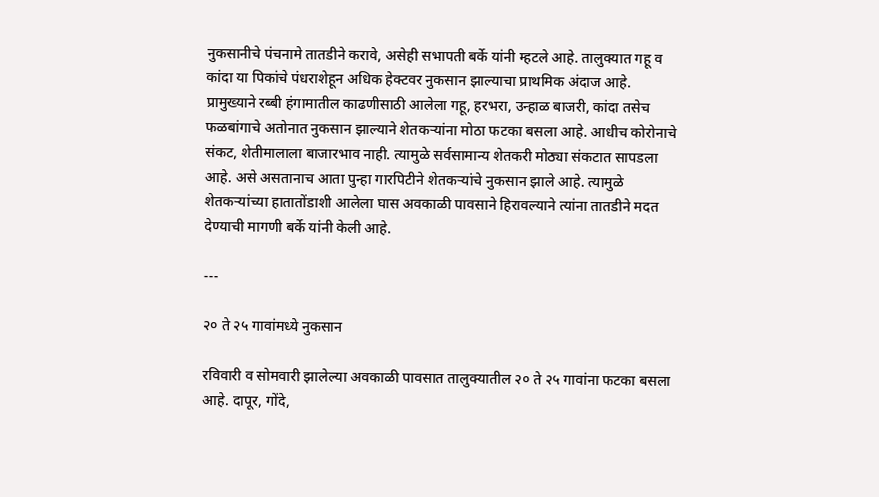नुकसानीचे पंचनामे तातडीने करावे, असेही सभापती बर्के यांनी म्हटले आहे. तालुक्यात गहू व कांदा या पिकांचे पंधराशेहून अधिक हेक्टवर नुकसान झाल्याचा प्राथमिक अंदाज आहे. प्रामुख्याने रब्बी हंगामातील काढणीसाठी आलेला गहू, हरभरा, उन्हाळ बाजरी, कांदा तसेच फळबांगाचे अतोनात नुकसान झाल्याने शेतकऱ्यांना मोठा फटका बसला आहे. आधीच कोरोनाचे संकट, शेतीमालाला बाजारभाव नाही. त्यामुळे सर्वसामान्य शेतकरी मोठ्या संकटात सापडला आहे. असे असतानाच आता पुन्हा गारपिटीने शेतकऱ्यांचे नुकसान झाले आहे. त्यामुळे शेतकऱ्यांच्या हातातोंडाशी आलेला घास अवकाळी पावसाने हिरावल्याने त्यांना तातडीने मदत देण्याची मागणी बर्के यांनी केली आहे.

---

२० ते २५ गावांमध्ये नुकसान

रविवारी व सोमवारी झालेल्या अवकाळी पावसात तालुक्यातील २० ते २५ गावांना फटका बसला आहे. दापूर, गोंदे,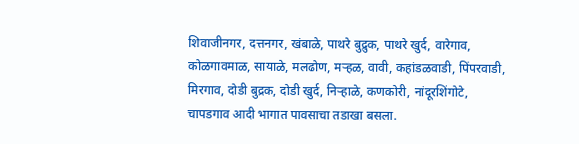शिवाजीनगर, दत्तनगर, खंबाळे, पाथरे बुद्रुक, पाथरे खुर्द, वारेगाव, कोळगावमाळ, सायाळे, मलढोण, मऱ्हळ, वावी, कहांडळवाडी, पिंपरवाडी, मिरगाव, दोडी बुद्रक, दोडी खुर्द, निऱ्हाळे, कणकोरी, नांदूरशिंगोटे, चापडगाव आदी भागात पावसाचा तडाखा बसला.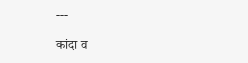---

कांदा व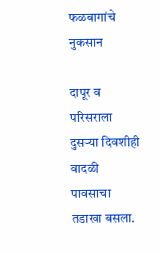फळबागांचे नुकसान

दापूर व परिसराला दुसऱ्या दिवशीही वादळी पावसाचा तडाखा बसला.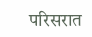परिसरात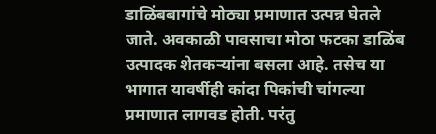डाळिंबबागांचे मोठ्या प्रमाणात उत्पन्न घेतले जाते. अवकाळी पावसाचा मोठा फटका डाळिंब उत्पादक शेतकऱ्यांना बसला आहे. तसेच या भागात यावर्षीही कांदा पिकांची चांगल्या प्रमाणात लागवड होती. परंतु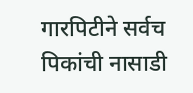गारपिटीने सर्वच पिकांची नासाडी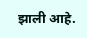झाली आहे.